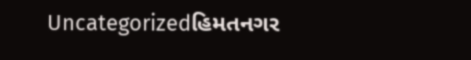Uncategorizedહિમતનગર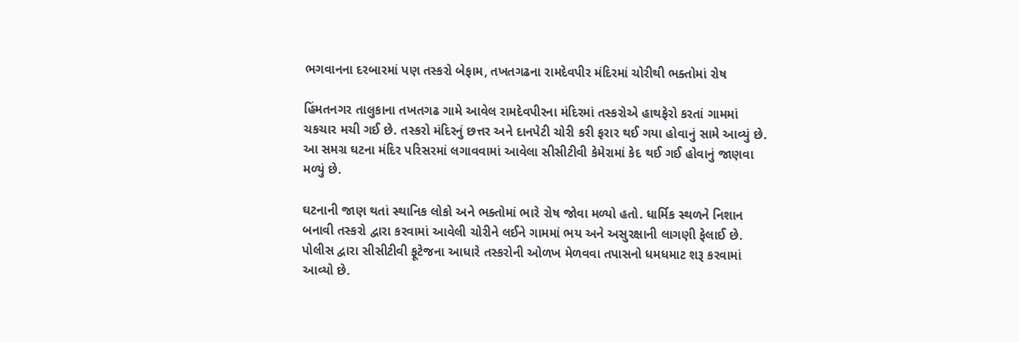ભગવાનના દરબારમાં પણ તસ્કરો બેફામ, તખતગઢના રામદેવપીર મંદિરમાં ચોરીથી ભક્તોમાં રોષ

હિંમતનગર તાલુકાના તખતગઢ ગામે આવેલ રામદેવપીરના મંદિરમાં તસ્કરોએ હાથફેરો કરતાં ગામમાં ચકચાર મચી ગઈ છે. તસ્કરો મંદિરનું છત્તર અને દાનપેટી ચોરી કરી ફરાર થઈ ગયા હોવાનું સામે આવ્યું છે. આ સમગ્ર ઘટના મંદિર પરિસરમાં લગાવવામાં આવેલા સીસીટીવી કેમેરામાં કેદ થઈ ગઈ હોવાનું જાણવા મળ્યું છે.

ઘટનાની જાણ થતાં સ્થાનિક લોકો અને ભક્તોમાં ભારે રોષ જોવા મળ્યો હતો. ધાર્મિક સ્થળને નિશાન બનાવી તસ્કરો દ્વારા કરવામાં આવેલી ચોરીને લઈને ગામમાં ભય અને અસુરક્ષાની લાગણી ફેલાઈ છે. પોલીસ દ્વારા સીસીટીવી ફૂટેજના આધારે તસ્કરોની ઓળખ મેળવવા તપાસનો ધમધમાટ શરૂ કરવામાં આવ્યો છે.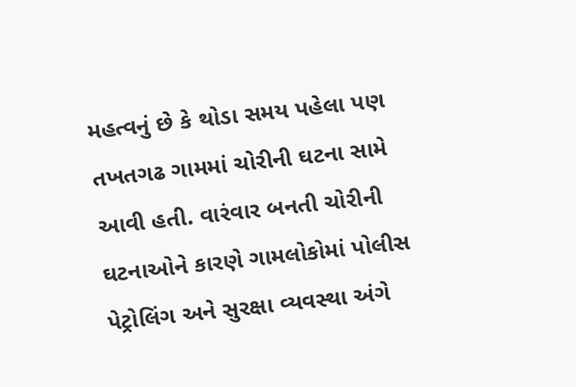મહત્વનું છે કે થોડા સમય પહેલા પણ તખતગઢ ગામમાં ચોરીની ઘટના સામે આવી હતી. વારંવાર બનતી ચોરીની ઘટનાઓને કારણે ગામલોકોમાં પોલીસ પેટ્રોલિંગ અને સુરક્ષા વ્યવસ્થા અંગે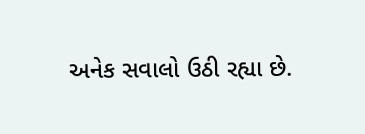અનેક સવાલો ઉઠી રહ્યા છે.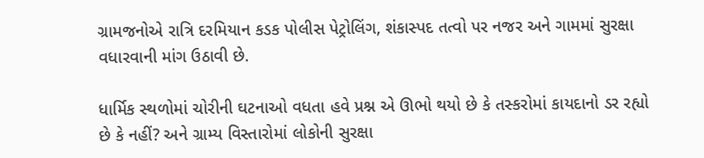ગ્રામજનોએ રાત્રિ દરમિયાન કડક પોલીસ પેટ્રોલિંગ, શંકાસ્પદ તત્વો પર નજર અને ગામમાં સુરક્ષા વધારવાની માંગ ઉઠાવી છે.

ધાર્મિક સ્થળોમાં ચોરીની ઘટનાઓ વધતા હવે પ્રશ્ન એ ઊભો થયો છે કે તસ્કરોમાં કાયદાનો ડર રહ્યો છે કે નહીં? અને ગ્રામ્ય વિસ્તારોમાં લોકોની સુરક્ષા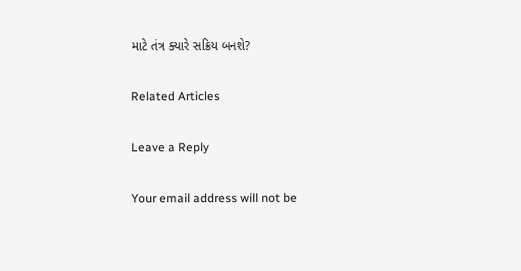માટે તંત્ર ક્યારે સક્રિય બનશે?

Related Articles

Leave a Reply

Your email address will not be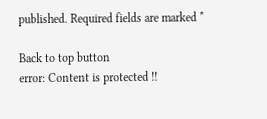published. Required fields are marked *

Back to top button
error: Content is protected !!